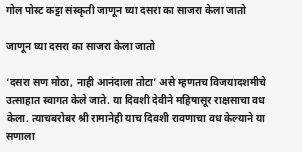गोल पोस्ट कट्टा संस्कृती जाणून घ्या दसरा का साजरा केला जातो

जाणून घ्या दसरा का साजरा केला जातो

‘दसरा सण मोठा, नाही आनंदाला तोटा’ असे म्हणतच विजयादशमीचे उत्साहात स्वागत केले जाते. या दिवशी देवीने महिषासूर राक्षसाचा वध केला. त्याचबरोबर श्री रामानेही याच दिवशी रावणाचा वध केल्याने या सणाला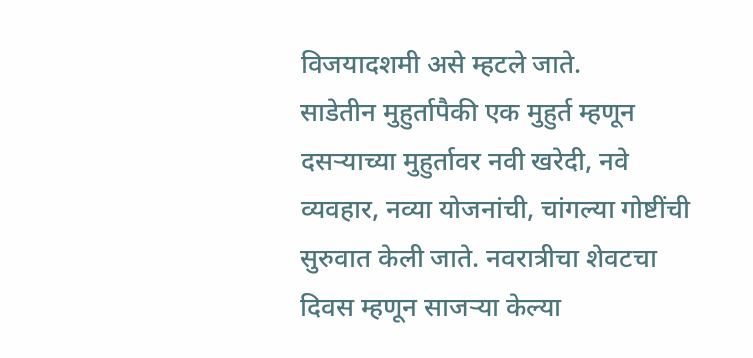विजयादशमी असे म्हटले जाते.
साडेतीन मुहुर्तापैकी एक मुहुर्त म्हणून दसऱ्याच्या मुहुर्तावर नवी खरेदी, नवे व्यवहार, नव्या योजनांची, चांगल्या गोष्टींची सुरुवात केली जाते. नवरात्रीचा शेवटचा दिवस म्हणून साजऱ्या केल्या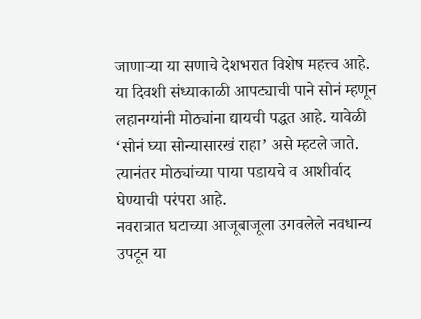जाणाऱ्या या सणाचे देशभरात विशेष महत्त्व आहे.
या दिवशी संध्याकाळी आपट्याची पाने सोनं म्हणून लहानग्यांनी मोठ्यांना द्यायची पद्धत आहे. यावेळी ‘सोनं घ्या सोन्यासारखं राहा’ असे म्हटले जाते. त्यानंतर मोठ्यांच्या पाया पडायचे व आशीर्वाद घेण्याची परंपरा आहे.
नवरात्रात घटाच्या आजूबाजूला उगवलेले नवधान्य उपटून या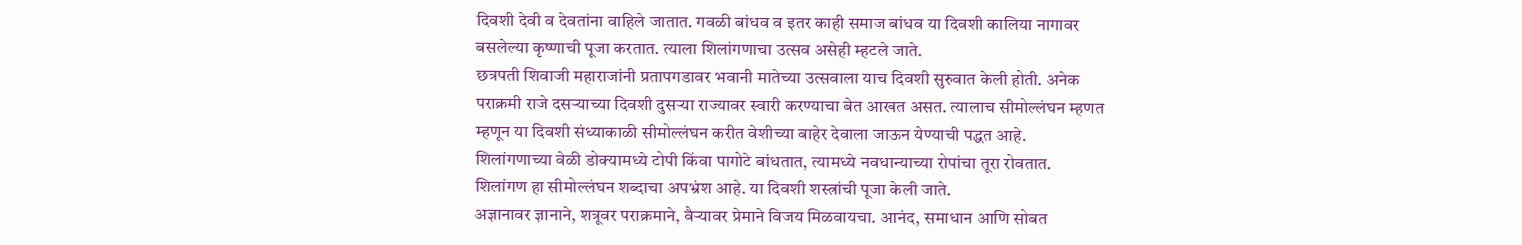दिवशी देवी व देवतांना वाहिले जातात. गवळी बांधव व इतर काही समाज बांधव या दिवशी कालिया नागावर बसलेल्या कृष्णाची पूजा करतात. त्याला शिलांगणाचा उत्सव असेही म्हटले जाते.
छत्रपती शिवाजी महाराजांनी प्रतापगडावर भवानी मातेच्या उत्सवाला याच दिवशी सुरुवात केली होती. अनेक पराक्रमी राजे दसऱ्याच्या दिवशी दुसऱ्या राज्यावर स्वारी करण्याचा बेत आखत असत. त्यालाच सीमोल्लंघन म्हणत म्हणून या दिवशी संध्याकाळी सीमोल्लंघन करीत वेशीच्या बाहेर देवाला जाऊन येण्याची पद्धत आहे.
शिलांगणाच्या वेळी डोक्यामध्ये टोपी किंवा पागोटे बांधतात, त्यामध्ये नवधान्याच्या रोपांचा तूरा रोवतात. शिलांगण हा सीमोल्लंघन शब्दाचा अपभ्रंश आहे. या दिवशी शस्त्रांची पूजा केली जाते.
अज्ञानावर ज्ञानाने, शत्रूवर पराक्रमाने, वैऱ्यावर प्रेमाने विजय मिळवायचा. आनंद, समाधान आणि सोबत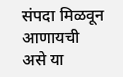संपदा मिळवून आणायची असे या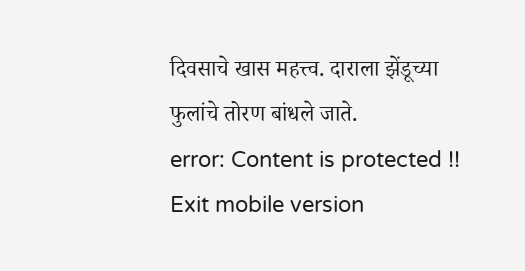दिवसाचे खास महत्त्व. दाराला झेंडूच्या फुलांचे तोरण बांधले जाते.
error: Content is protected !!
Exit mobile version